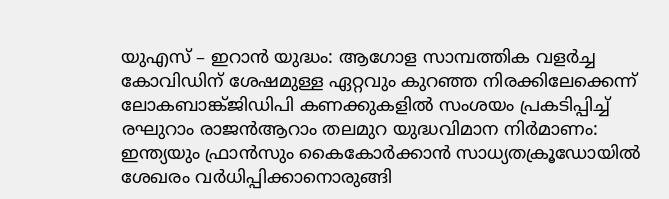യുഎസ് – ഇറാൻ യുദ്ധം: ആഗോള സാമ്പത്തിക വളർച്ച കോവിഡിന് ശേഷമുള്ള ഏറ്റവും കുറഞ്ഞ നിരക്കിലേക്കെന്ന് ലോകബാങ്ക്ജിഡിപി കണക്കുകളിൽ സംശയം പ്രകടിപ്പിച്ച് രഘുറാം രാജൻആറാം തലമുറ യുദ്ധവിമാന നിർമാണം: ഇന്ത്യയും ഫ്രാൻസും കൈകോർക്കാൻ സാധ്യതക്രൂഡോയിൽ ശേഖരം വർധിപ്പിക്കാനൊരുങ്ങി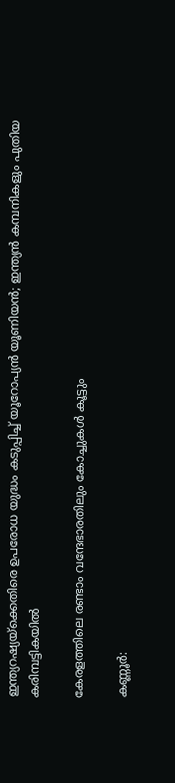ഇന്ത്യറഷ്യയ്ക്കെതിരെ ഉപരോധ യുദ്ധം കടുപ്പിച്ച് യൂറോപ്യൻ യൂണിയൻ; ഇന്ത്യൻ കമ്പനികളും പുതിയ കരിമ്പട്ടികയിൽ

കേരളത്തിലെ രണ്ടാം വന്ദേഭാരതിലും കോച്ചുകൾ കൂട്ടും

കണ്ണൂര്‍: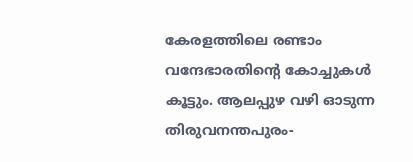കേരളത്തിലെ രണ്ടാം വന്ദേഭാരതിന്റെ കോച്ചുകള്‍ കൂട്ടും. ആലപ്പുഴ വഴി ഓടുന്ന തിരുവനന്തപുരം-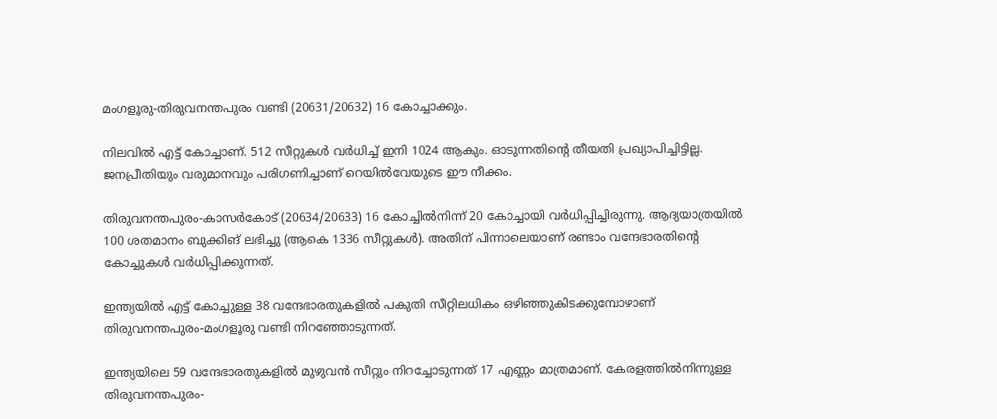മംഗളൂരു-തിരുവനന്തപുരം വണ്ടി (20631/20632) 16 കോച്ചാക്കും.

നിലവില്‍ എട്ട് കോച്ചാണ്. 512 സീറ്റുകള്‍ വര്‍ധിച്ച് ഇനി 1024 ആകും. ഓടുന്നതിന്റെ തീയതി പ്രഖ്യാപിച്ചിട്ടില്ല. ജനപ്രീതിയും വരുമാനവും പരിഗണിച്ചാണ് റെയില്‍വേയുടെ ഈ നീക്കം.

തിരുവനന്തപുരം-കാസര്‍കോട് (20634/20633) 16 കോച്ചില്‍നിന്ന് 20 കോച്ചായി വര്‍ധിപ്പിച്ചിരുന്നു. ആദ്യയാത്രയില്‍ 100 ശതമാനം ബുക്കിങ് ലഭിച്ചു (ആകെ 1336 സീറ്റുകള്‍). അതിന് പിന്നാലെയാണ് രണ്ടാം വന്ദേഭാരതിന്റെ കോച്ചുകള്‍ വര്‍ധിപ്പിക്കുന്നത്.

ഇന്ത്യയില്‍ എട്ട് കോച്ചുള്ള 38 വന്ദേഭാരതുകളില്‍ പകുതി സീറ്റിലധികം ഒഴിഞ്ഞുകിടക്കുമ്പോഴാണ് തിരുവനന്തപുരം-മംഗളൂരു വണ്ടി നിറഞ്ഞോടുന്നത്.

ഇന്ത്യയിലെ 59 വന്ദേഭാരതുകളില്‍ മുഴുവന്‍ സീറ്റും നിറച്ചോടുന്നത് 17 എണ്ണം മാത്രമാണ്. കേരളത്തില്‍നിന്നുള്ള തിരുവനന്തപുരം-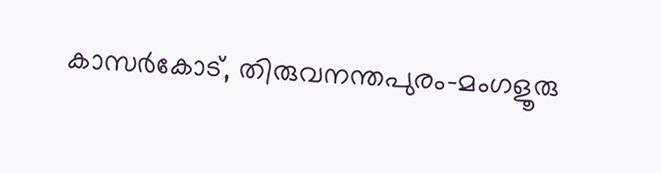കാസര്‍കോട്, തിരുവനന്തപുരം-മംഗളൂരു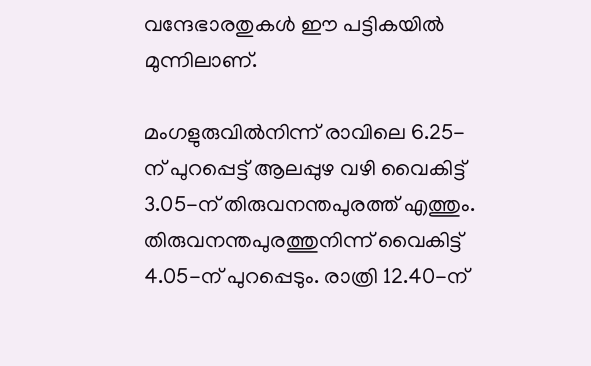വന്ദേഭാരതുകള്‍ ഈ പട്ടികയില്‍ മുന്നിലാണ്.

മംഗളുരുവില്‍നിന്ന് രാവിലെ 6.25-ന് പുറപ്പെട്ട് ആലപ്പുഴ വഴി വൈകിട്ട് 3.05-ന് തിരുവനന്തപുരത്ത് എത്തും. തിരുവനന്തപുരത്തുനിന്ന് വൈകിട്ട് 4.05-ന് പുറപ്പെടും. രാത്രി 12.40-ന്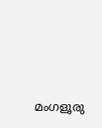മംഗളൂരു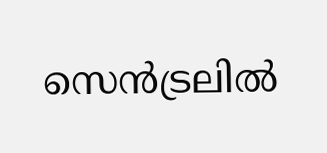സെന്‍ട്രലില്‍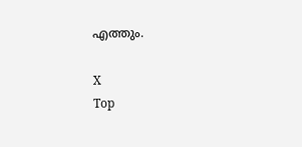എത്തും.

X
Top